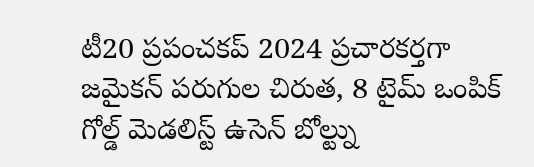టీ20 ప్రపంచకప్ 2024 ప్రచారకర్తగా జమైకన్ పరుగుల చిరుత, 8 టైమ్ ఒంపిక్ గోల్డ్ మెడలిస్ట్ ఉసెన్ బోల్ట్ను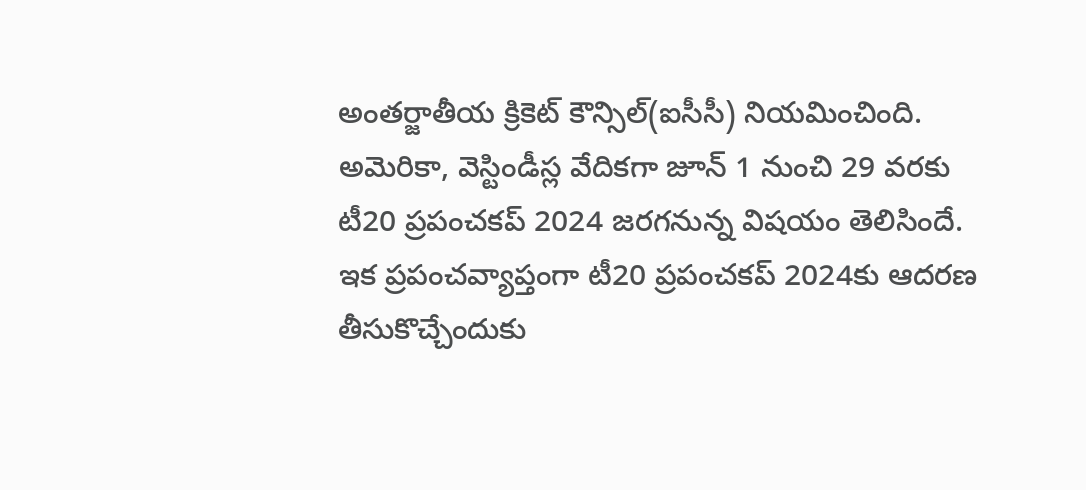అంతర్జాతీయ క్రికెట్ కౌన్సిల్(ఐసీసీ) నియమించింది. అమెరికా, వెస్టిండీస్ల వేదికగా జూన్ 1 నుంచి 29 వరకు టీ20 ప్రపంచకప్ 2024 జరగనున్న విషయం తెలిసిందే.
ఇక ప్రపంచవ్యాప్తంగా టీ20 ప్రపంచకప్ 2024కు ఆదరణ తీసుకొచ్చేందుకు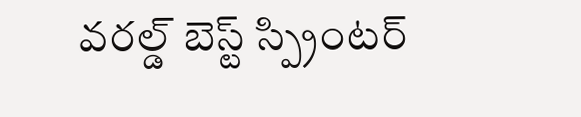వరల్డ్ బెస్ట్ స్ప్రింటర్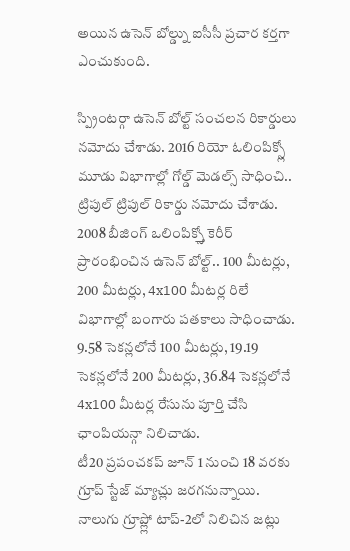అయిన ఉసెన్ బోల్డ్ను ఐసీసీ ప్రచార కర్తగా ఎంచుకుంది.

స్ప్రింటర్గా ఉసెన్ బోల్ట్ సంచలన రికార్డులు నమోదు చేశాడు. 2016 రియో ఓలింపిక్స్లో మూడు విభాగాల్లో గోల్డ్ మెడల్స్ సాధించి.. ట్రిపుల్ ట్రిపుల్ రికార్డు నమోదు చేశాడు. 2008 బీజింగ్ ఒలింపిక్స్తో కెరీర్ ప్రారంభించిన ఉసెన్ బోల్ట్.. 100 మీటర్లు, 200 మీటర్లు, 4x100 మీటర్ల రిలే విభాగాల్లో బంగారు పతకాలు సాధించాడు. 9.58 సెకన్లలోనే 100 మీటర్లు, 19.19 సెకన్లలోనే 200 మీటర్లు, 36.84 సెకన్లలోనే 4x100 మీటర్ల రేసును పూర్తి చేసి ఛాంపియన్గా నిలిచాడు.
టీ20 ప్రపంచకప్ జూన్ 1 నుంచి 18 వరకు గ్రూప్ స్టేజ్ మ్యాచ్లు జరగనున్నాయి. నాలుగు గ్రూప్ల్లో టాప్-2లో నిలిచిన జట్లు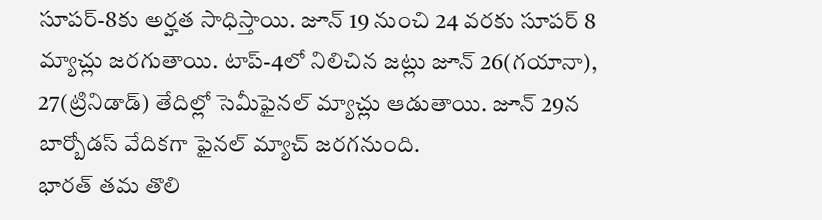సూపర్-8కు అర్హత సాధిస్తాయి. జూన్ 19 నుంచి 24 వరకు సూపర్ 8 మ్యాచ్లు జరగుతాయి. టాప్-4లో నిలిచిన జట్లు జూన్ 26(గయానా), 27(ట్రినిడాడ్) తేదిల్లో సెమీఫైనల్ మ్యాచ్లు ఆడుతాయి. జూన్ 29న బార్బోడస్ వేదికగా ఫైనల్ మ్యాచ్ జరగనుంది.
భారత్ తమ తొలి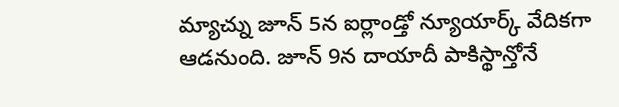మ్యాచ్ను జూన్ 5న ఐర్లాండ్తో న్యూయార్క్ వేదికగా ఆడనుంది. జూన్ 9న దాయాదీ పాకిస్థాన్తోనే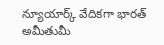న్యూయార్క్ వేదికగా భారత్ అమీతుమీ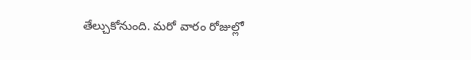తేల్చుకోనుంది. మరో వారం రోజుల్లో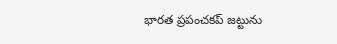భారత ప్రపంచకప్ జట్టును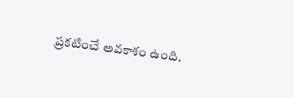ప్రకటించే అవకాశం ఉంది.